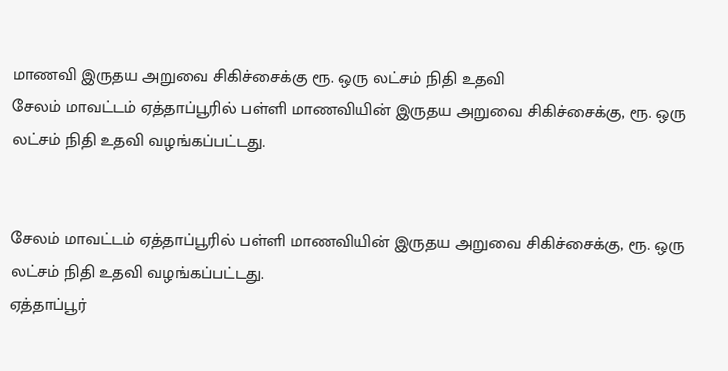மாணவி இருதய அறுவை சிகிச்சைக்கு ரூ. ஒரு லட்சம் நிதி உதவி
சேலம் மாவட்டம் ஏத்தாப்பூரில் பள்ளி மாணவியின் இருதய அறுவை சிகிச்சைக்கு, ரூ. ஒரு லட்சம் நிதி உதவி வழங்கப்பட்டது.


சேலம் மாவட்டம் ஏத்தாப்பூரில் பள்ளி மாணவியின் இருதய அறுவை சிகிச்சைக்கு, ரூ. ஒரு லட்சம் நிதி உதவி வழங்கப்பட்டது.
ஏத்தாப்பூர்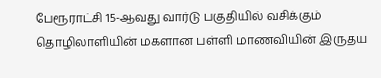பேரூராட்சி 15-ஆவது வார்டு பகுதியில் வசிக்கும் தொழிலாளியின் மகளான பள்ளி மாணவியின் இருதய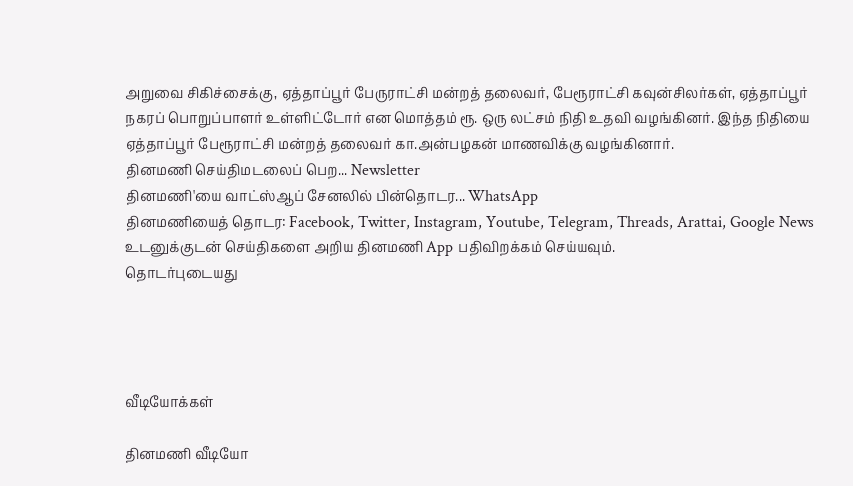அறுவை சிகிச்சைக்கு, ஏத்தாப்பூர் பேருராட்சி மன்றத் தலைவர், பேரூராட்சி கவுன்சிலர்கள், ஏத்தாப்பூர் நகரப் பொறுப்பாளர் உள்ளிட்டோர் என மொத்தம் ரூ. ஒரு லட்சம் நிதி உதவி வழங்கினர். இந்த நிதியை ஏத்தாப்பூர் பேரூராட்சி மன்றத் தலைவர் கா.அன்பழகன் மாணவிக்கு வழங்கினார்.
தினமணி செய்திமடலைப் பெற... Newsletter
தினமணி'யை வாட்ஸ்ஆப் சேனலில் பின்தொடர... WhatsApp
தினமணியைத் தொடர: Facebook, Twitter, Instagram, Youtube, Telegram, Threads, Arattai, Google News
உடனுக்குடன் செய்திகளை அறிய தினமணி App பதிவிறக்கம் செய்யவும்.
தொடர்புடையது




வீடியோக்கள்

தினமணி வீடியோ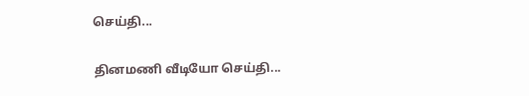செய்தி...

தினமணி வீடியோ செய்தி...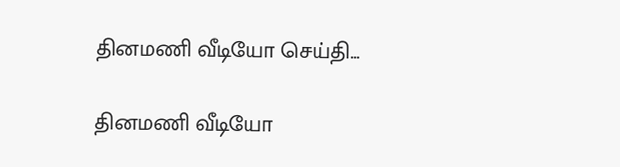தினமணி வீடியோ செய்தி...

தினமணி வீடியோ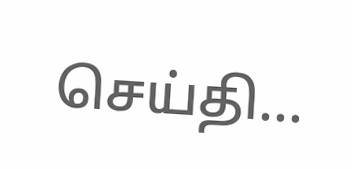செய்தி...